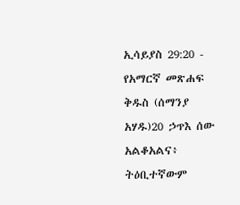ኢሳይያስ 29:20 - የአማርኛ መጽሐፍ ቅዱስ (ሰማንያ አሃዱ)20 ኃጥእ ሰው አልቆአልና፥ ትዕቢተኛውም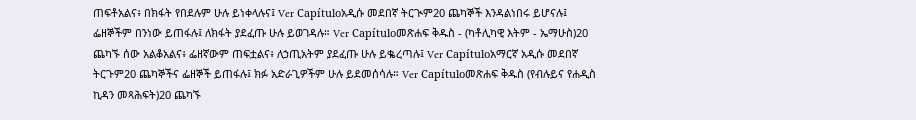ጠፍቶአልና፥ በክፋት የበደሉም ሁሉ ይነቀላሉና፤ Ver Capítuloአዲሱ መደበኛ ትርጒም20 ጨካኞች እንዳልነበሩ ይሆናሉ፤ ፌዘኞችም በንነው ይጠፋሉ፤ ለክፋት ያደፈጡ ሁሉ ይወገዳሉ። Ver Capítuloመጽሐፍ ቅዱስ - (ካቶሊካዊ እትም - ኤማሁስ)20 ጨካኙ ሰው አልቆአልና፥ ፌዘኛውም ጠፍቷልና፥ ለኃጢአትም ያደፈጡ ሁሉ ይቈረጣሉ፤ Ver Capítuloአማርኛ አዲሱ መደበኛ ትርጉም20 ጨካኞችና ፌዘኞች ይጠፋሉ፤ ክፉ አድራጊዎችም ሁሉ ይደመሰሳሉ። Ver Capítuloመጽሐፍ ቅዱስ (የብሉይና የሐዲስ ኪዳን መጻሕፍት)20 ጨካኙ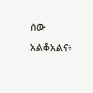ሰው አልቆአልና፥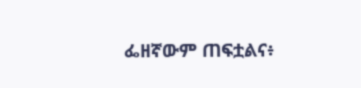ፌዘኛውም ጠፍቷልና፥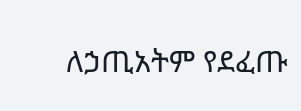ለኃጢአትም የደፈጡ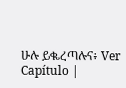ሁሉ ይቈረጣሉና፥ Ver Capítulo |